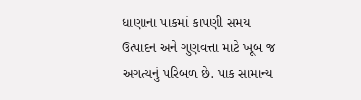ધાણાના પાકમાં કાપણી સમય ઉત્પાદન અને ગુણવત્તા માટે ખૂબ જ અગત્યનું પરિબળ છે. પાક સામાન્ય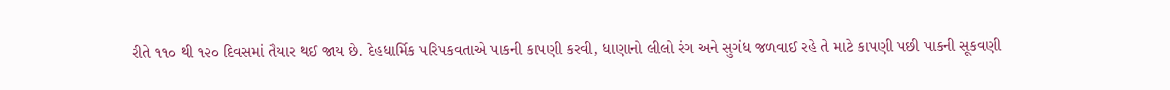રીતે ૧૧૦ થી ૧૨૦ દિવસમાં તૈયાર થઈ જાય છે. દેહધાર્મિક પરિપકવતાએ પાકની કાપણી કરવી, ધાણાનો લીલો રંગ અને સુગંધ જળવાઈ રહે તે માટે કાપણી પછી પાકની સૂકવણી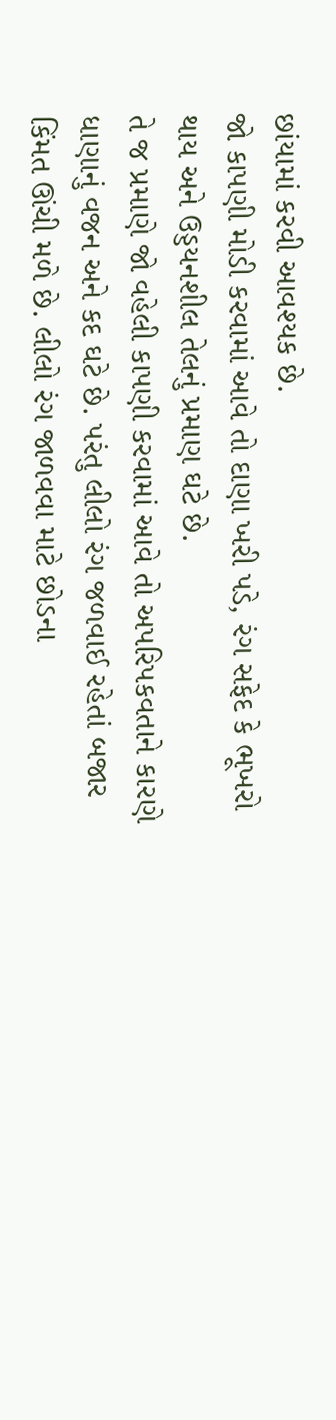છાંયામાં કરવી આવશ્યક છે.
જો કાપણી મોડી કરવામાં આવે તો દાણા ખરી પડે, રંગ સફેદ કે ભૂખરો થાય અને ઉડ્ડયનશીલ તેલનું પ્રમાણ ઘટે છે.
તે જ પ્રમાણે જો વહેલી કાપણી કરવામાં આવે તો અપરિપકવતાને કારણે ધાણાનું વજન અને કદ ઘટે છે. પરંતુ લીલો રંગ જળવાઈ રહેતાં બજાર કિંમત ઊંચી મળે છે. લીલો રંગ જાળવવા માટે છોડના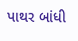પાથર બાંધી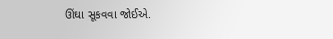ઊંઘા સૂકવવા જોઈએ.